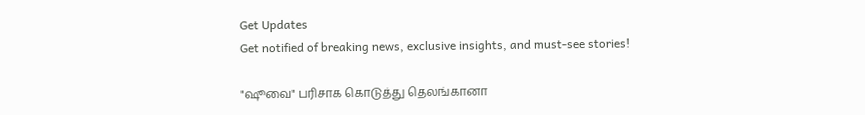Get Updates
Get notified of breaking news, exclusive insights, and must-see stories!

"ஷூவை" பரிசாக கொடுத்து தெலங்கானா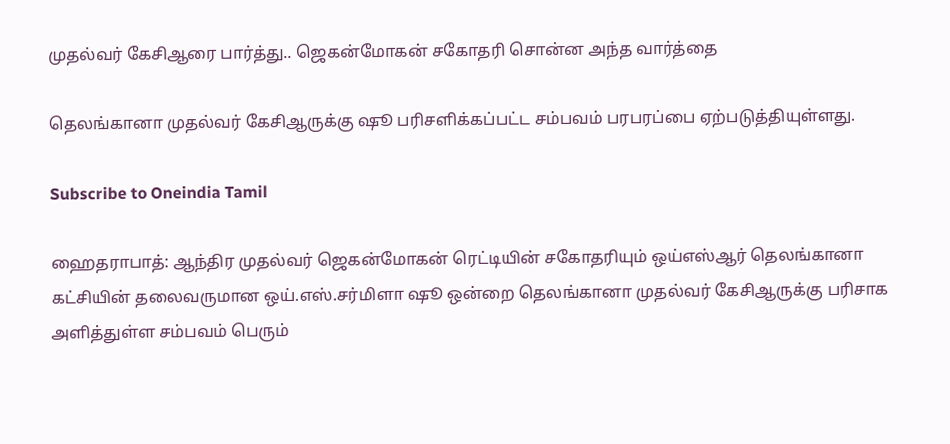முதல்வர் கேசிஆரை பார்த்து.. ஜெகன்மோகன் சகோதரி சொன்ன அந்த வார்த்தை

தெலங்கானா முதல்வர் கேசிஆருக்கு ஷூ பரிசளிக்கப்பட்ட சம்பவம் பரபரப்பை ஏற்படுத்தியுள்ளது.

Subscribe to Oneindia Tamil

ஹைதராபாத்: ஆந்திர முதல்வர் ஜெகன்மோகன் ரெட்டியின் சகோதரியும் ஒய்எஸ்ஆர் தெலங்கானா கட்சியின் தலைவருமான ஒய்.எஸ்.சர்மிளா ஷூ ஒன்றை தெலங்கானா முதல்வர் கேசிஆருக்கு பரிசாக அளித்துள்ள சம்பவம் பெரும்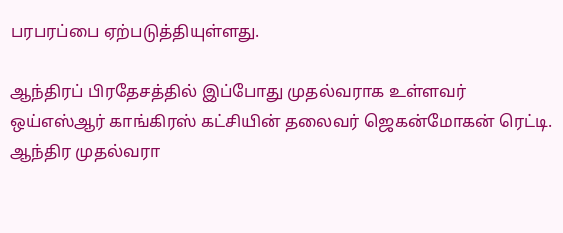பரபரப்பை ஏற்படுத்தியுள்ளது.

ஆந்திரப் பிரதேசத்தில் இப்போது முதல்வராக உள்ளவர் ஒய்எஸ்ஆர் காங்கிரஸ் கட்சியின் தலைவர் ஜெகன்மோகன் ரெட்டி. ஆந்திர முதல்வரா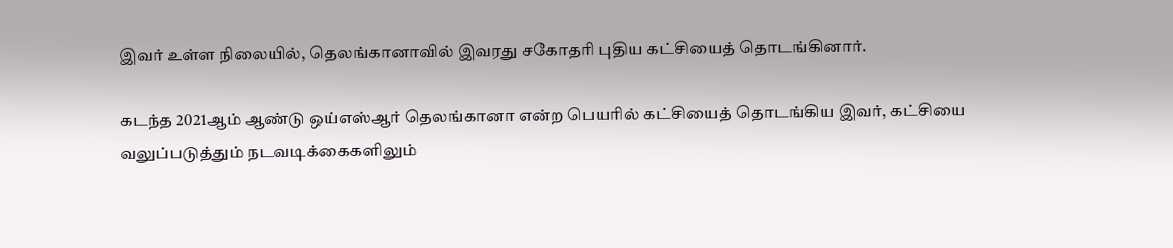இவர் உள்ள நிலையில், தெலங்கானாவில் இவரது சகோதரி புதிய கட்சியைத் தொடங்கினார்.

கடந்த 2021ஆம் ஆண்டு ஒய்எஸ்ஆர் தெலங்கானா என்ற பெயரில் கட்சியைத் தொடங்கிய இவர், கட்சியை வலுப்படுத்தும் நடவடிக்கைகளிலும்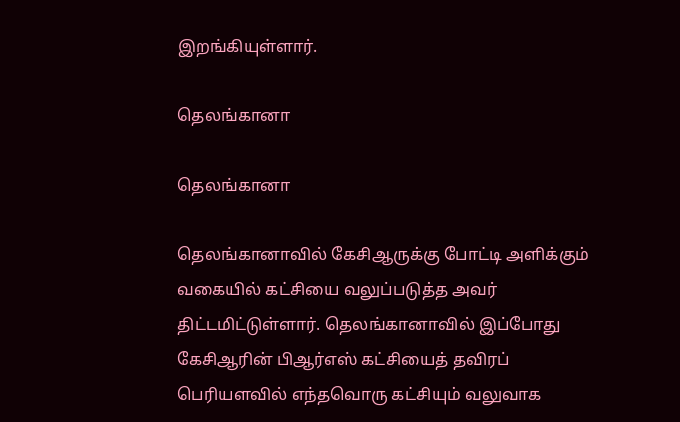இறங்கியுள்ளார்.

தெலங்கானா

தெலங்கானா

தெலங்கானாவில் கேசிஆருக்கு போட்டி அளிக்கும் வகையில் கட்சியை வலுப்படுத்த அவர் திட்டமிட்டுள்ளார். தெலங்கானாவில் இப்போது கேசிஆரின் பிஆர்எஸ் கட்சியைத் தவிரப் பெரியளவில் எந்தவொரு கட்சியும் வலுவாக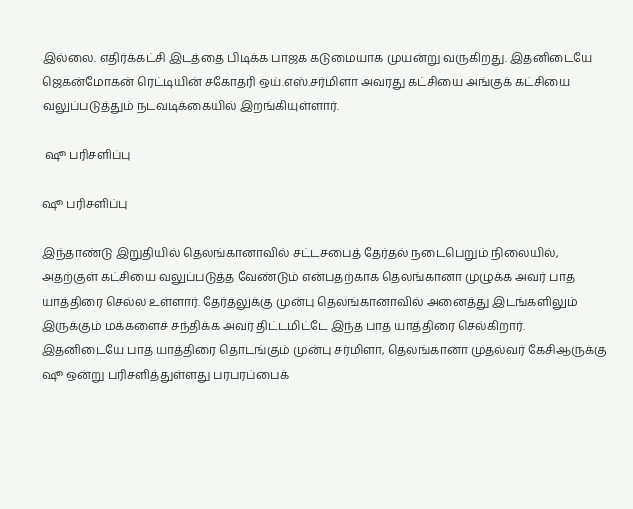இல்லை. எதிர்க்கட்சி இடத்தை பிடிக்க பாஜக கடுமையாக முயன்று வருகிறது. இதனிடையே ஜெகன்மோகன் ரெட்டியின் சகோதரி ஒய்.எஸ்.சர்மிளா அவரது கட்சியை அங்குக் கட்சியை வலுப்படுத்தும் நடவடிக்கையில் இறங்கியுள்ளார்.

 ஷூ பரிசளிப்பு

ஷூ பரிசளிப்பு

இந்தாண்டு இறுதியில் தெலங்கானாவில் சட்டசபைத் தேர்தல் நடைபெறும் நிலையில், அதற்குள் கட்சியை வலுப்படுத்த வேண்டும் என்பதற்காக தெலங்கானா முழுக்க அவர் பாத யாத்திரை செல்ல உள்ளார். தேர்தலுக்கு முன்பு தெலங்கானாவில் அனைத்து இடங்களிலும் இருக்கும் மக்களைச் சந்திக்க அவர் திட்டமிட்டே இந்த பாத யாத்திரை செல்கிறார். இதனிடையே பாத யாத்திரை தொடங்கும் முன்பு சர்மிளா, தெலங்கானா முதல்வர் கேசிஆருக்கு ஷூ ஒன்று பரிசளித்துள்ளது பரபரப்பைக்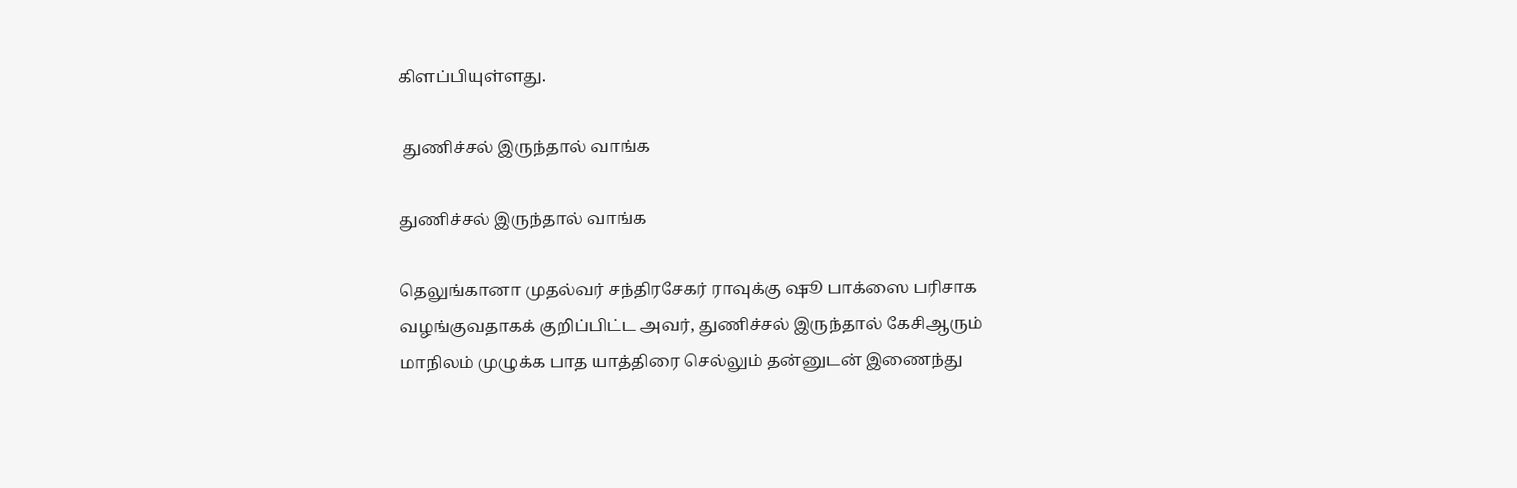கிளப்பியுள்ளது.

 துணிச்சல் இருந்தால் வாங்க

துணிச்சல் இருந்தால் வாங்க

தெலுங்கானா முதல்வர் சந்திரசேகர் ராவுக்கு ஷூ பாக்ஸை பரிசாக வழங்குவதாகக் குறிப்பிட்ட அவர், துணிச்சல் இருந்தால் கேசிஆரும் மாநிலம் முழுக்க பாத யாத்திரை செல்லும் தன்னுடன் இணைந்து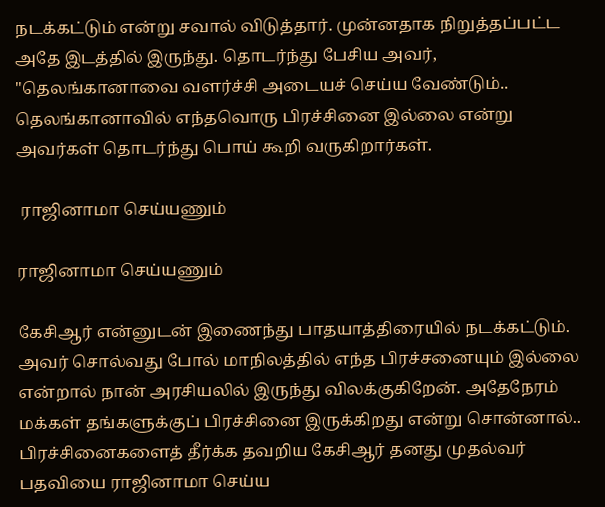நடக்கட்டும் என்று சவால் விடுத்தார். முன்னதாக நிறுத்தப்பட்ட அதே இடத்தில் இருந்து. தொடர்ந்து பேசிய அவர், "தெலங்கானாவை வளர்ச்சி அடையச் செய்ய வேண்டும்.. தெலங்கானாவில் எந்தவொரு பிரச்சினை இல்லை என்று அவர்கள் தொடர்ந்து பொய் கூறி வருகிறார்கள்.

 ராஜினாமா செய்யணும்

ராஜினாமா செய்யணும்

கேசிஆர் என்னுடன் இணைந்து பாதயாத்திரையில் நடக்கட்டும். அவர் சொல்வது போல் மாநிலத்தில் எந்த பிரச்சனையும் இல்லை என்றால் நான் அரசியலில் இருந்து விலக்குகிறேன். அதேநேரம் மக்கள் தங்களுக்குப் பிரச்சினை இருக்கிறது என்று சொன்னால்.. பிரச்சினைகளைத் தீர்க்க தவறிய கேசிஆர் தனது முதல்வர் பதவியை ராஜினாமா செய்ய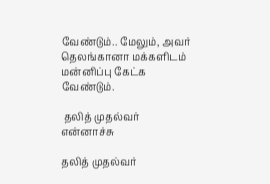வேண்டும்.. மேலும், அவர் தெலங்கானா மக்களிடம் மன்னிப்பு கேட்க வேண்டும்.

 தலித் முதல்வர் என்னாச்சு

தலித் முதல்வர்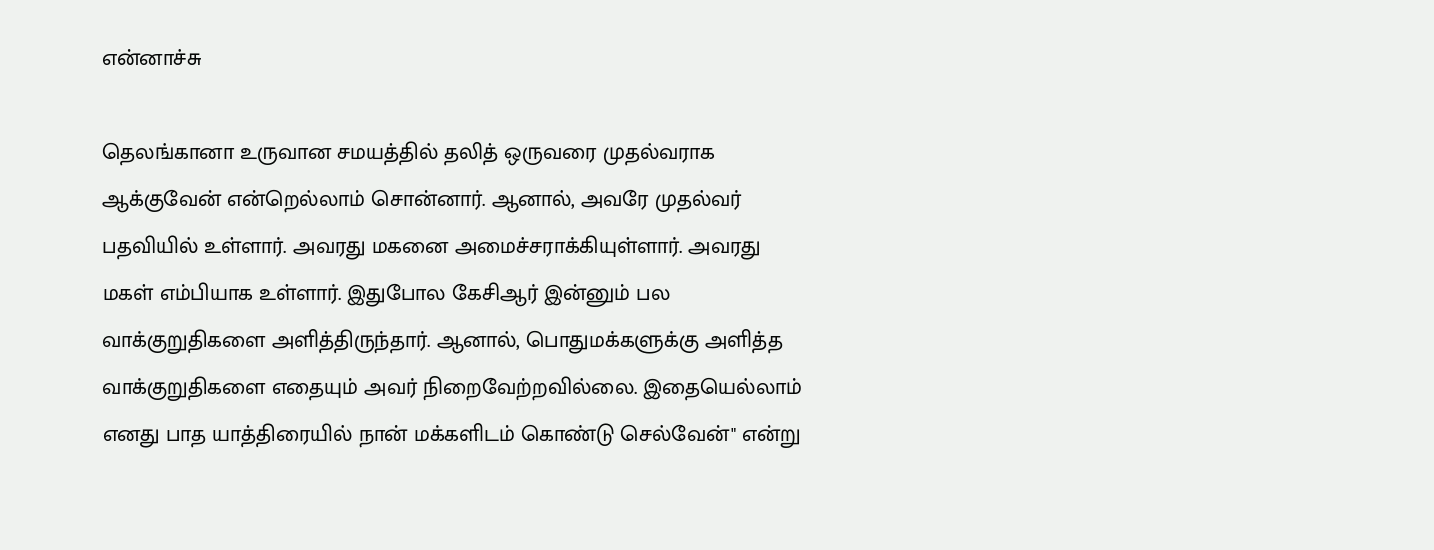என்னாச்சு

தெலங்கானா உருவான சமயத்தில் தலித் ஒருவரை முதல்வராக ஆக்குவேன் என்றெல்லாம் சொன்னார். ஆனால், அவரே முதல்வர் பதவியில் உள்ளார். அவரது மகனை அமைச்சராக்கியுள்ளார். அவரது மகள் எம்பியாக உள்ளார். இதுபோல கேசிஆர் இன்னும் பல வாக்குறுதிகளை அளித்திருந்தார். ஆனால், பொதுமக்களுக்கு அளித்த வாக்குறுதிகளை எதையும் அவர் நிறைவேற்றவில்லை. இதையெல்லாம் எனது பாத யாத்திரையில் நான் மக்களிடம் கொண்டு செல்வேன்" என்று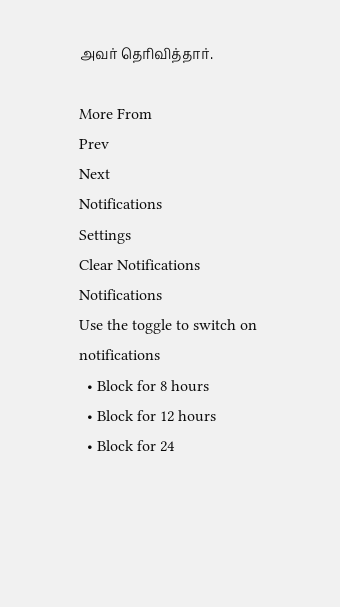அவர் தெரிவித்தார்.

More From
Prev
Next
Notifications
Settings
Clear Notifications
Notifications
Use the toggle to switch on notifications
  • Block for 8 hours
  • Block for 12 hours
  • Block for 24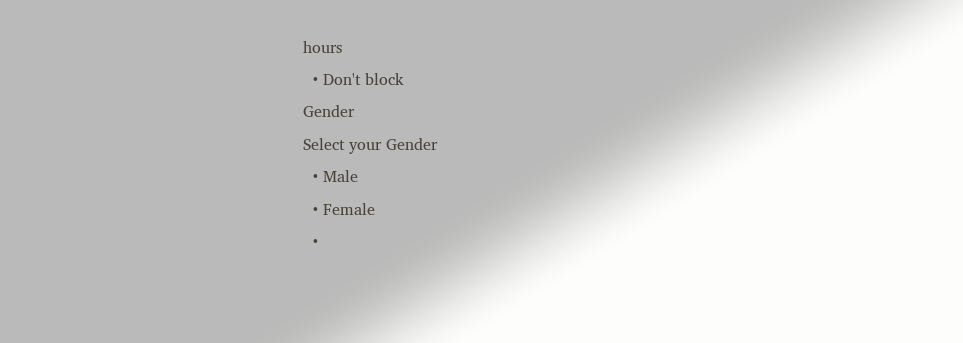hours
  • Don't block
Gender
Select your Gender
  • Male
  • Female
  •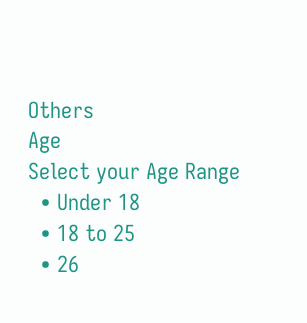Others
Age
Select your Age Range
  • Under 18
  • 18 to 25
  • 26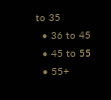to 35
  • 36 to 45
  • 45 to 55
  • 55+